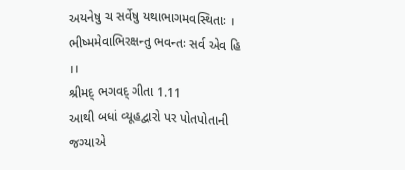અયનેષુ ચ સર્વેષુ યથાભાગમવસ્થિતાઃ ।
ભીષ્મમેવાભિરક્ષન્તુ ભવન્તઃ સર્વ એવ હિ ।।
શ્રીમદ્ ભગવદ્ ગીતા 1.11
આથી બધાં વ્યૂહદ્વારો પર પોતપોતાની જગ્યાએ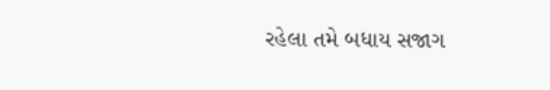રહેલા તમે બધાય સજાગ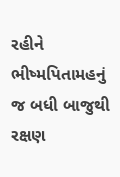રહીને ભીષ્મપિતામહનું
જ બધી બાજુથી રક્ષણ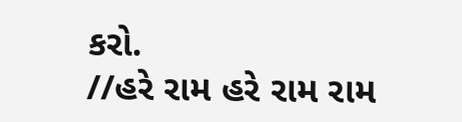કરો.
//હરે રામ હરે રામ રામ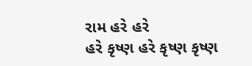રામ હરે હરે
હરે કૃષ્ણ હરે કૃષ્ણ કૃષ્ણ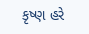કૃષ્ણ હરે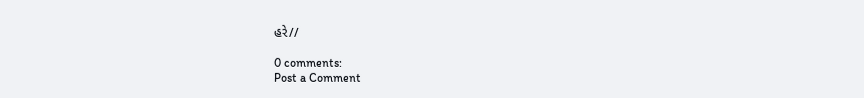હરે//

0 comments:
Post a Comment